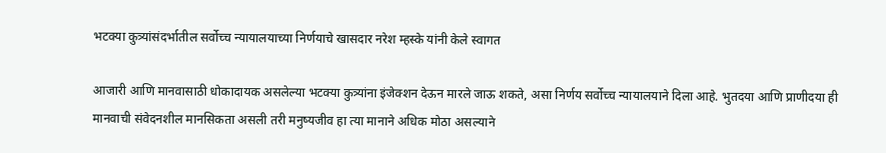भटक्या कुत्र्यांसंदर्भातील सर्वोच्च न्यायालयाच्या निर्णयाचे खासदार नरेश म्हस्के यांनी केले स्वागत

आजारी आणि मानवासाठी धोकादायक असलेल्या भटक्या कुत्र्यांना इंजेक्शन देऊन मारले जाऊ शकते, असा निर्णय सर्वोच्च न्यायालयाने दिला आहे. भुतदया आणि प्राणीदया ही मानवाची संवेदनशील मानसिकता असली तरी मनुष्यजीव हा त्या मानाने अधिक मोठा असल्याने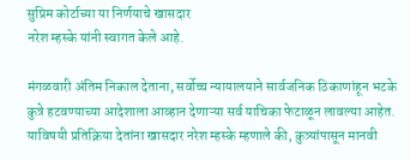सुप्रिम कोर्टाच्या या निर्णयाचे खासदार
नरेश म्हस्के यांनी स्वागत केले आहे.

मंगळवारी अंतिम निकाल देताना, सर्वोच्च न्यायालयाने सार्वजनिक ठिकाणांहून भटके कुत्रे हटवण्याच्या आदेशाला आव्हान देणाऱ्या सर्व याचिका फेटाळून लावल्या आहेत. याविषयी प्रतिक्रिया देतांना खासदार नरेश म्हस्के म्हणाले की, कुत्र्यांपासून मानवी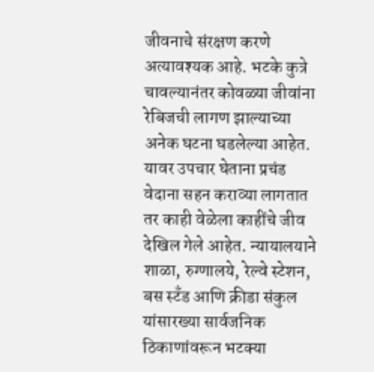जीवनाचे संरक्षण करणे अत्यावश्यक आहे. भटके कुत्रे चावल्यानंतर कोवळ्या जीवांना रेबिजची लागण झाल्याच्या अनेक घटना घडलेल्या आहेत. यावर उपचार घेताना प्रचंड वेदाना सहन कराव्या लागतात तर काही वेळेला काहींचे जीव देखिल गेले आहेत. न्यायालयाने शाळा, रुग्णालये, रेल्वे स्टेशन, बस स्टँड आणि क्रीडा संकुल यांसारख्या सार्वजनिक ठिकाणांवरून भटक्या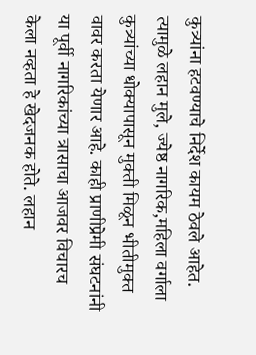कुत्र्यांना हटवण्याचे निर्देश कायम ठेवले आहेत. त्यामुळे लहान मुले, ज्येष्ठ नागरिक,महिला वर्गाला कुत्र्यांच्या धोक्यापासून मुक्ती मिळून भीतीमुक्त वावर करता येणार आहे. काही प्राणीप्रेमी संघटनांनी या पूर्वी नागरिकांच्या त्रासाचा आजवर विचारच केला नव्हता हे खेदजनक होते. लहान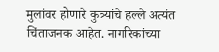मुलांवर होणारे कुत्र्यांचे हल्ले अत्यंत चिंताजनक आहेत. नागरिकांच्या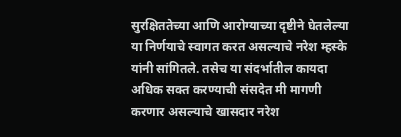सुरक्षिततेच्या आणि आरोग्याच्या दृष्टीने घेतलेल्या या निर्णयाचे स्वागत करत असल्याचे नरेश म्हस्के यांनी सांगितले. तसेच या संदर्भातील कायदा अधिक सक्त करण्याची संसदेत मी मागणी करणार असल्याचे खासदार नरेश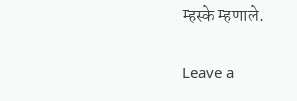म्हस्के म्हणाले.

Leave a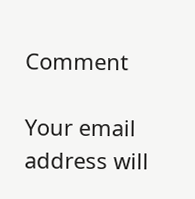Comment

Your email address will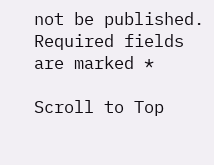not be published. Required fields are marked *

Scroll to Top